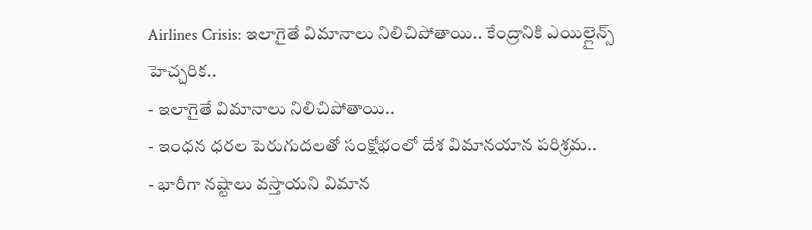Airlines Crisis: ఇలాగైతే విమానాలు నిలిచిపోతాయి.. కేంద్రానికి ఎయిల్లైన్స్ హెచ్చరిక..
- ఇలాగైతే విమానాలు నిలిచిపోతాయి..
- ఇంధన ధరల పెరుగుదలతో సంక్షోభంలో దేశ విమానయాన పరిశ్రమ..
- భారీగా నష్టాలు వస్తాయని విమాన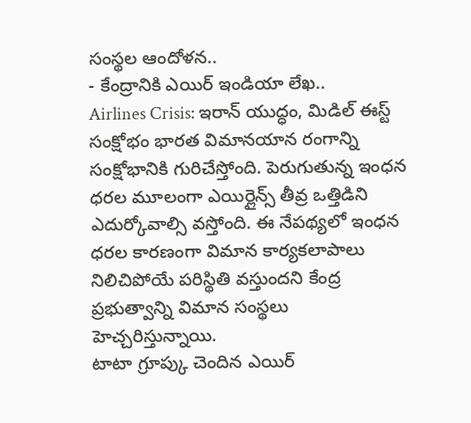సంస్థల ఆందోళన..
- కేంద్రానికి ఎయిర్ ఇండియా లేఖ..
Airlines Crisis: ఇరాన్ యుద్ధం, మిడిల్ ఈస్ట్ సంక్షోభం భారత విమానయాన రంగాన్ని సంక్షోభానికి గురిచేస్తోంది. పెరుగుతున్న ఇంధన ధరల మూలంగా ఎయిర్లైన్స్ తీవ్ర ఒత్తిడిని ఎదుర్కోవాల్సి వస్తోంది. ఈ నేపథ్యలో ఇంధన ధరల కారణంగా విమాన కార్యకలాపాలు నిలిచిపోయే పరిస్థితి వస్తుందని కేంద్ర ప్రభుత్వాన్ని విమాన సంస్థలు హెచ్చరిస్తున్నాయి.
టాటా గ్రూప్కు చెందిన ఎయిర్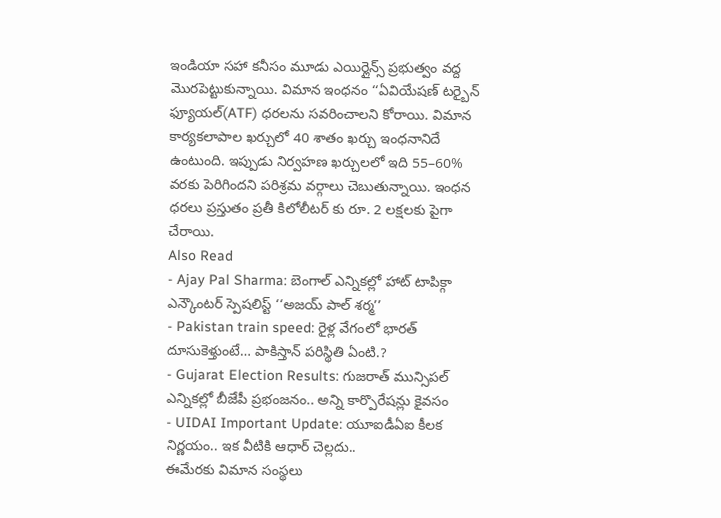ఇండియా సహా కనీసం మూడు ఎయిర్లైన్స్ ప్రభుత్వం వద్ద మొరపెట్టుకున్నాయి. విమాన ఇంధనం ‘‘ఏవియేషణ్ టర్బైన్ ఫ్యూయల్(ATF) ధరలను సవరించాలని కోరాయి. విమాన కార్యకలాపాల ఖర్చులో 40 శాతం ఖర్చు ఇంధనానిదే ఉంటుంది. ఇప్పుడు నిర్వహణ ఖర్చులలో ఇది 55–60% వరకు పెరిగిందని పరిశ్రమ వర్గాలు చెబుతున్నాయి. ఇంధన ధరలు ప్రస్తుతం ప్రతీ కిలోలీటర్ కు రూ. 2 లక్షలకు పైగా చేరాయి.
Also Read
- Ajay Pal Sharma: బెంగాల్ ఎన్నికల్లో హాట్ టాపిక్గా ఎన్కౌంటర్ స్పెషలిస్ట్ ‘‘అజయ్ పాల్ శర్మ’’
- Pakistan train speed: రైళ్ల వేగంలో భారత్ దూసుకెళ్తుంటే… పాకిస్తాన్ పరిస్థితి ఏంటి.?
- Gujarat Election Results: గుజరాత్ మున్సిపల్ ఎన్నికల్లో బీజేపీ ప్రభంజనం.. అన్ని కార్పొరేషన్లు కైవసం
- UIDAI Important Update: యూఐడీఏఐ కీలక నిర్ణయం.. ఇక వీటికి ఆధార్ చెల్లదు..
ఈమేరకు విమాన సంస్థలు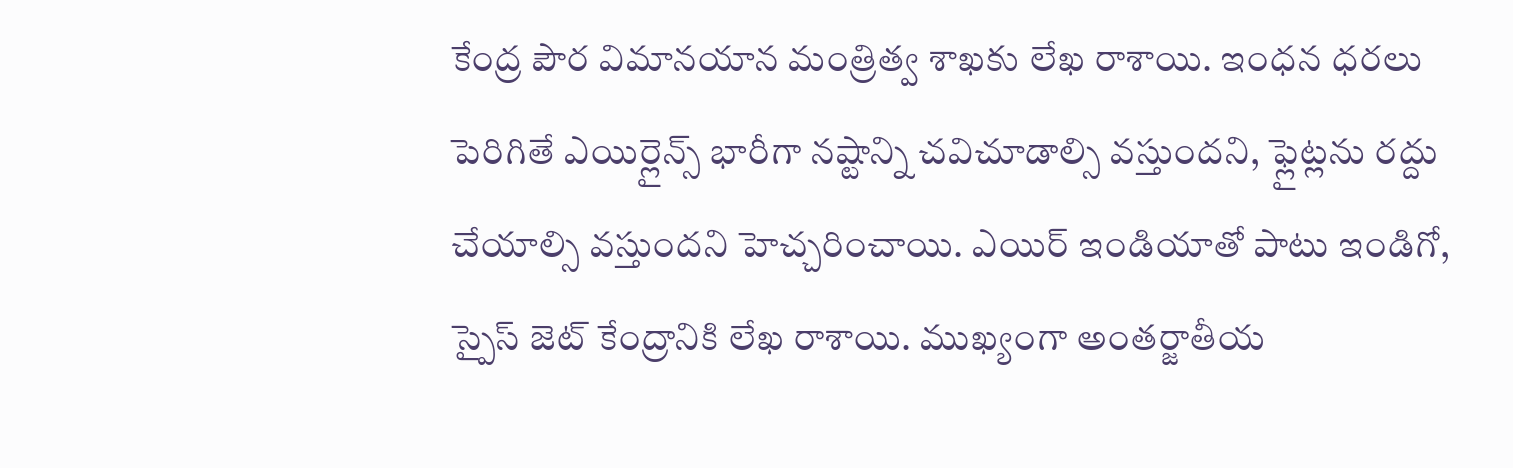కేంద్ర పౌర విమానయాన మంత్రిత్వ శాఖకు లేఖ రాశాయి. ఇంధన ధరలు పెరిగితే ఎయిర్లైన్స్ భారీగా నష్టాన్ని చవిచూడాల్సి వస్తుందని, ఫ్లైట్లను రద్దు చేయాల్సి వస్తుందని హెచ్చరించాయి. ఎయిర్ ఇండియాతో పాటు ఇండిగో, స్పైస్ జెట్ కేంద్రానికి లేఖ రాశాయి. ముఖ్యంగా అంతర్జాతీయ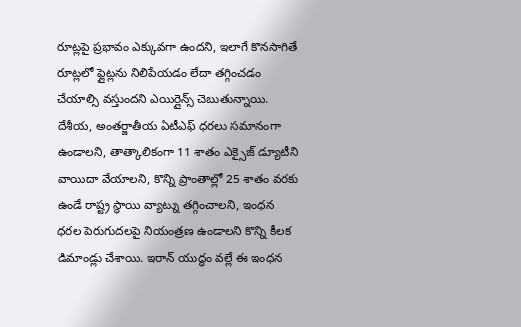రూట్లపై ప్రభావం ఎక్కువగా ఉందని, ఇలాగే కొనసాగితే రూట్లలో ఫ్లైట్లను నిలిపేయడం లేదా తగ్గించడం చేయాల్సి వస్తుందని ఎయిర్లైన్స్ చెబుతున్నాయి.
దేశీయ, అంతర్జాతీయ ఏటీఎఫ్ ధరలు సమానంగా ఉండాలని, తాత్కాలికంగా 11 శాతం ఎక్సైజ్ డ్యూటీని వాయిదా వేయాలని, కొన్ని ప్రాంతాల్లో 25 శాతం వరకు ఉండే రాష్ట్ర స్థాయి వ్యాట్ను తగ్గించాలని, ఇంధన ధరల పెరుగుదలపై నియంత్రణ ఉండాలని కొన్ని కీలక డిమాండ్లు చేశాయి. ఇరాన్ యుద్ధం వల్లే ఈ ఇంధన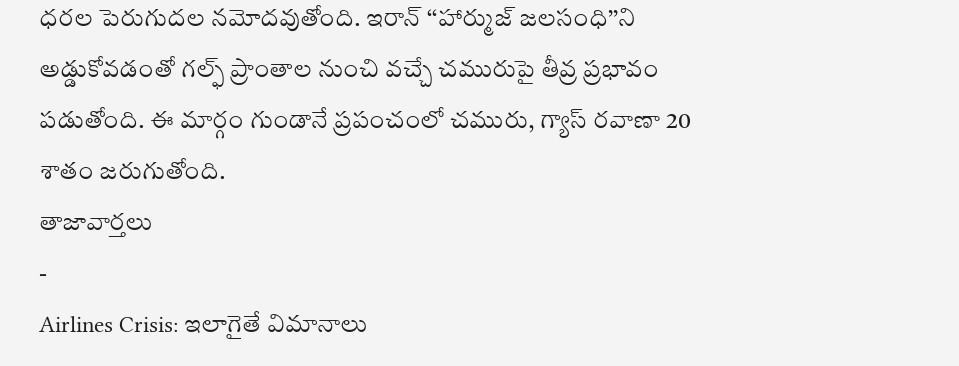ధరల పెరుగుదల నమోదవుతోంది. ఇరాన్ ‘‘హార్ముజ్ జలసంధి’’ని అడ్డుకోవడంతో గల్ఫ్ ప్రాంతాల నుంచి వచ్చే చమురుపై తీవ్ర ప్రభావం పడుతోంది. ఈ మార్గం గుండానే ప్రపంచంలో చమురు, గ్యాస్ రవాణా 20 శాతం జరుగుతోంది.
తాజావార్తలు
-
Airlines Crisis: ఇలాగైతే విమానాలు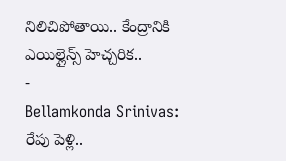నిలిచిపోతాయి.. కేంద్రానికి ఎయిల్లైన్స్ హెచ్చరిక..
-
Bellamkonda Srinivas: రేపు పెళ్లి..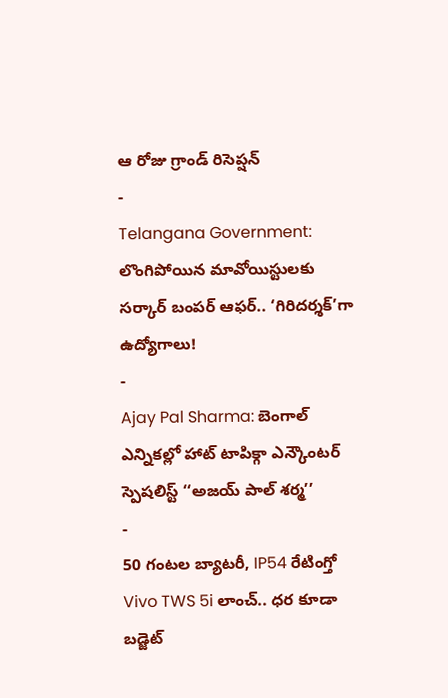ఆ రోజు గ్రాండ్ రిసెప్షన్
-
Telangana Government: లొంగిపోయిన మావోయిస్టులకు సర్కార్ బంపర్ ఆఫర్.. ‘గిరిదర్శక్’గా ఉద్యోగాలు!
-
Ajay Pal Sharma: బెంగాల్ ఎన్నికల్లో హాట్ టాపిక్గా ఎన్కౌంటర్ స్పెషలిస్ట్ ‘‘అజయ్ పాల్ శర్మ’’
-
50 గంటల బ్యాటరీ, IP54 రేటింగ్తో Vivo TWS 5i లాంచ్.. ధర కూడా బడ్జెట్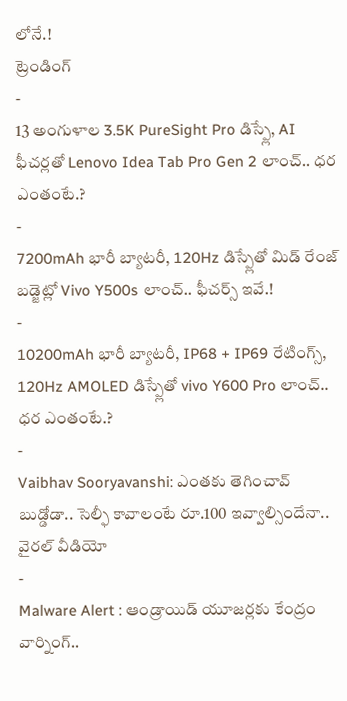లోనే.!
ట్రెండింగ్
-
13 అంగుళాల 3.5K PureSight Pro డిస్ప్లే, AI ఫీచర్లతో Lenovo Idea Tab Pro Gen 2 లాంచ్.. ధర ఎంతంటే.?
-
7200mAh భారీ బ్యాటరీ, 120Hz డిస్ప్లేతో మిడ్ రేంజ్ బడ్జెట్లో Vivo Y500s లాంచ్.. ఫీచర్స్ ఇవే.!
-
10200mAh భారీ బ్యాటరీ, IP68 + IP69 రేటింగ్స్, 120Hz AMOLED డిస్ప్లేతో vivo Y600 Pro లాంచ్.. ధర ఎంతంటే.?
-
Vaibhav Sooryavanshi: ఎంతకు తెగించావ్ బుడ్డోడా.. సెల్ఫీ కావాలంటే రూ.100 ఇవ్వాల్సిందేనా.. వైరల్ వీడియో
-
Malware Alert : ఆండ్రాయిడ్ యూజర్లకు కేంద్రం వార్నింగ్..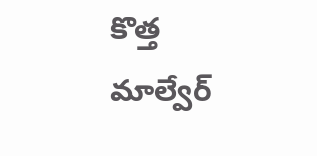కొత్త మాల్వేర్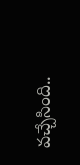వచ్చేసింది..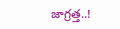జాగ్రత్త..!